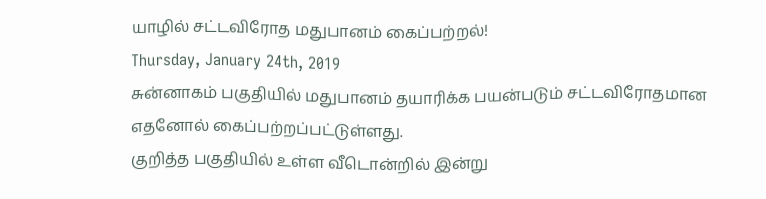யாழில் சட்டவிரோத மதுபானம் கைப்பற்றல்!
Thursday, January 24th, 2019
சுன்னாகம் பகுதியில் மதுபானம் தயாரிக்க பயன்படும் சட்டவிரோதமான எதனோல் கைப்பற்றப்பட்டுள்ளது.
குறித்த பகுதியில் உள்ள வீடொன்றில் இன்று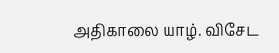அதிகாலை யாழ். விசேட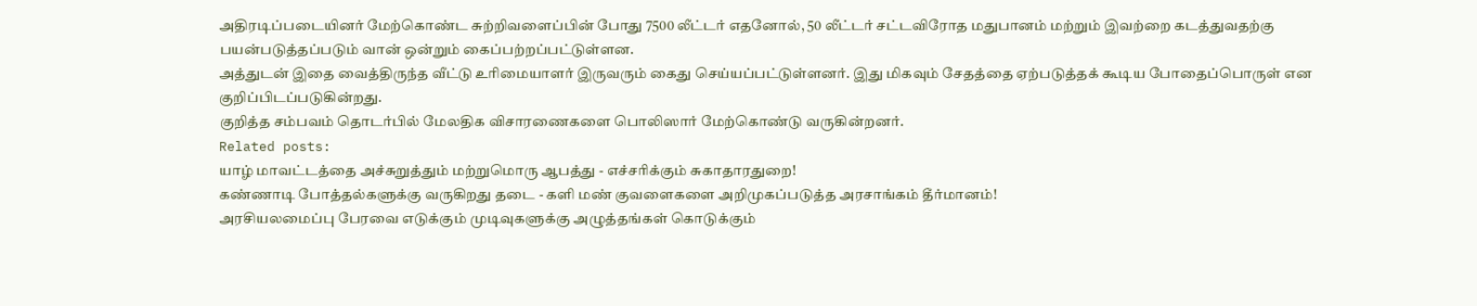அதிரடிப்படையினர் மேற்கொண்ட சுற்றிவளைப்பின் போது 7500 லீட்டர் எதனோல், 50 லீட்டர் சட்டவிரோத மதுபானம் மற்றும் இவற்றை கடத்துவதற்கு பயன்படுத்தப்படும் வான் ஒன்றும் கைப்பற்றப்பட்டுள்ளன.
அத்துடன் இதை வைத்திருந்த வீட்டு உரிமையாளர் இருவரும் கைது செய்யப்பட்டுள்ளனர். இது மிகவும் சேதத்தை ஏற்படுத்தக் கூடிய போதைப்பொருள் என குறிப்பிடப்படுகின்றது.
குறித்த சம்பவம் தொடர்பில் மேலதிக விசாரணைகளை பொலிஸார் மேற்கொண்டு வருகின்றனர்.
Related posts:
யாழ் மாவட்டத்தை அச்சுறுத்தும் மற்றுமொரு ஆபத்து - எச்சரிக்கும் சுகாதாரதுறை!
கண்ணாடி போத்தல்களுக்கு வருகிறது தடை - களி மண் குவளைகளை அறிமுகப்படுத்த அரசாங்கம் தீர்மானம்!
அரசியலமைப்பு பேரவை எடுக்கும் முடிவுகளுக்கு அழுத்தங்கள் கொடுக்கும்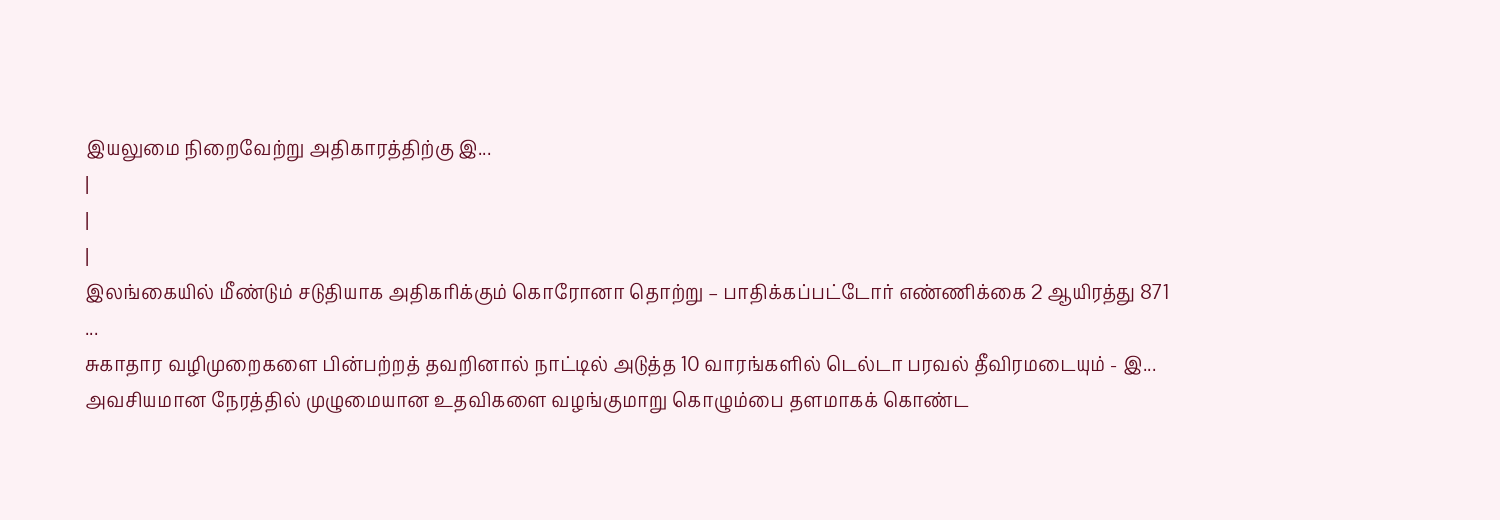இயலுமை நிறைவேற்று அதிகாரத்திற்கு இ...
|
|
|
இலங்கையில் மீண்டும் சடுதியாக அதிகரிக்கும் கொரோனா தொற்று – பாதிக்கப்பட்டோர் எண்ணிக்கை 2 ஆயிரத்து 871 ...
சுகாதார வழிமுறைகளை பின்பற்றத் தவறினால் நாட்டில் அடுத்த 10 வாரங்களில் டெல்டா பரவல் தீவிரமடையும் - இ...
அவசியமான நேரத்தில் முழுமையான உதவிகளை வழங்குமாறு கொழும்பை தளமாகக் கொண்ட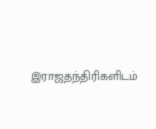இராஜதந்திரிகளிடம்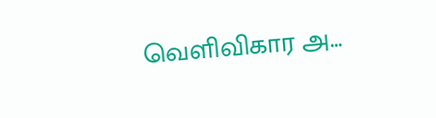வெளிவிகார அ...